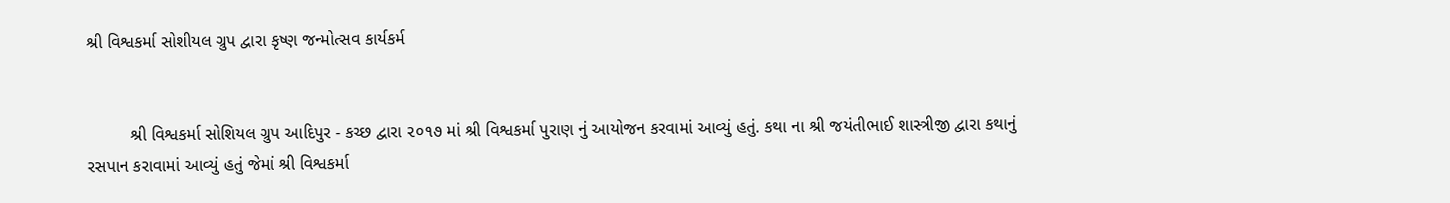શ્રી વિશ્વકર્મા સોશીયલ ગ્રુપ દ્વારા કૃષ્ણ જન્મોત્સવ કાર્યકર્મ


         શ્રી વિશ્વકર્મા સોશિયલ ગ્રુપ આદિપુર - કચ્છ દ્વારા ૨૦૧૭ માં શ્રી વિશ્વકર્મા પુરાણ નું આયોજન કરવામાં આવ્યું હતું. કથા ના શ્રી જયંતીભાઈ શાસ્ત્રીજી દ્વારા કથાનું રસપાન કરાવામાં આવ્યું હતું જેમાં શ્રી વિશ્વકર્મા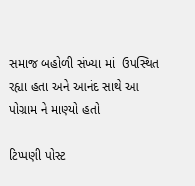સમાજ બહોળી સંખ્યા માં  ઉપસ્થિત રહ્યા હતા અને આનંદ સાથે આ પોગ્રામ ને માણ્યો હતો

ટિપ્પણી પોસ્ટ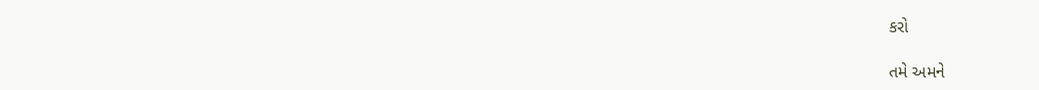કરો

તમે અમને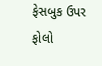ફેસબુક ઉપર ફોલો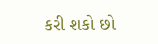કરી શકો છો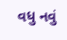વધુ નવું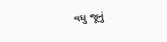વધુ જૂનું